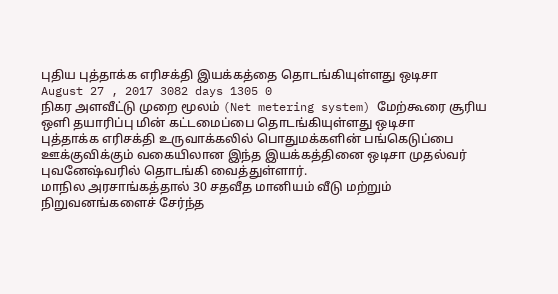புதிய புத்தாக்க எரிசக்தி இயக்கத்தை தொடங்கியுள்ளது ஒடிசா
August 27 , 2017 3082 days 1305 0
நிகர அளவீட்டு முறை மூலம் (Net metering system) மேற்கூரை சூரிய ஒளி தயாரிப்பு மின் கட்டமைப்பை தொடங்கியுள்ளது ஒடிசா
புத்தாக்க எரிசக்தி உருவாக்கலில் பொதுமக்களின் பங்கெடுப்பை ஊக்குவிக்கும் வகையிலான இந்த இயக்கத்தினை ஒடிசா முதல்வர் புவனேஷ்வரில் தொடங்கி வைத்துள்ளார்.
மாநில அரசாங்கத்தால் 30 சதவீத மானியம் வீடு மற்றும் நிறுவனங்களைச் சேர்ந்த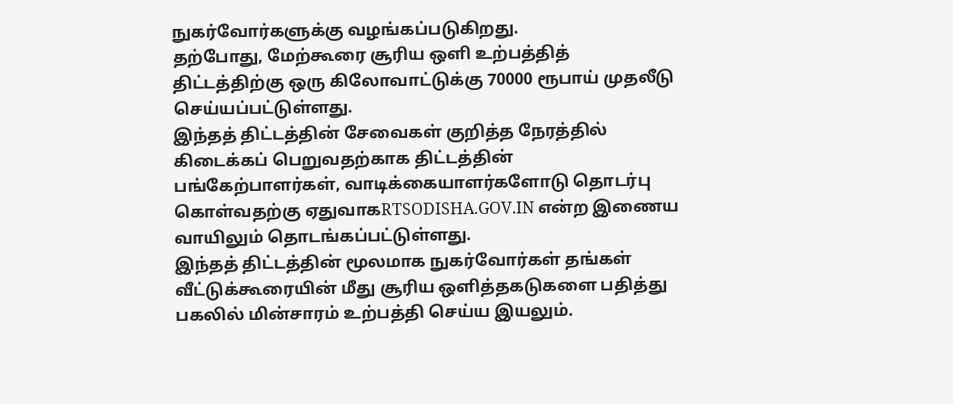நுகர்வோர்களுக்கு வழங்கப்படுகிறது.
தற்போது, மேற்கூரை சூரிய ஒளி உற்பத்தித் திட்டத்திற்கு ஒரு கிலோவாட்டுக்கு 70000 ரூபாய் முதலீடு செய்யப்பட்டுள்ளது.
இந்தத் திட்டத்தின் சேவைகள் குறித்த நேரத்தில் கிடைக்கப் பெறுவதற்காக திட்டத்தின் பங்கேற்பாளர்கள், வாடிக்கையாளர்களோடு தொடர்பு கொள்வதற்கு ஏதுவாகRTSODISHA.GOV.IN என்ற இணைய வாயிலும் தொடங்கப்பட்டுள்ளது.
இந்தத் திட்டத்தின் மூலமாக நுகர்வோர்கள் தங்கள் வீட்டுக்கூரையின் மீது சூரிய ஒளித்தகடுகளை பதித்து பகலில் மின்சாரம் உற்பத்தி செய்ய இயலும்.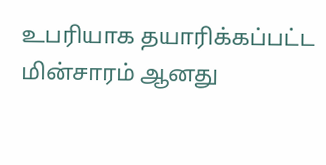உபரியாக தயாரிக்கப்பட்ட மின்சாரம் ஆனது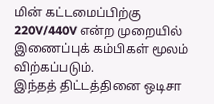மின் கட்டமைப்பிற்கு 220V/440V என்ற முறையில் இணைப்புக் கம்பிகள் மூலம் விற்கப்படும்.
இந்தத் திட்டத்தினை ஒடிசா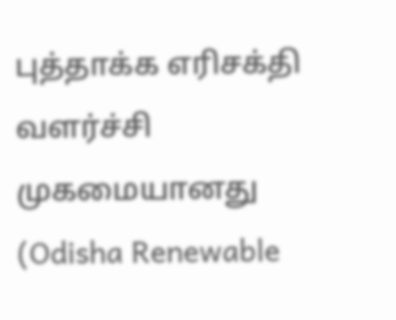புத்தாக்க எரிசக்தி வளர்ச்சி முகமையானது (Odisha Renewable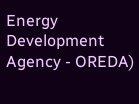Energy Development Agency - OREDA)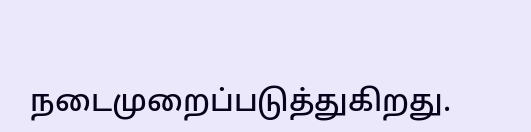நடைமுறைப்படுத்துகிறது.